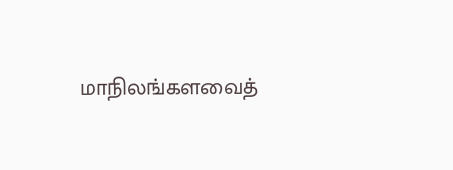மாநிலங்களவைத்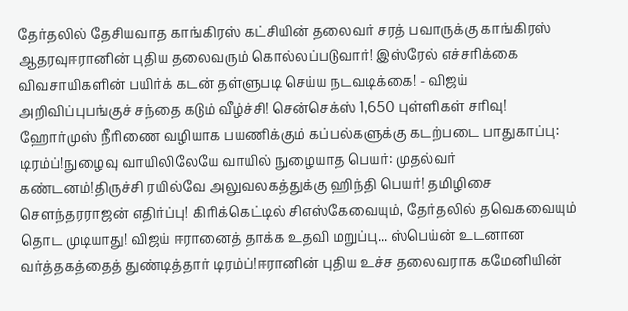தேர்தலில் தேசியவாத காங்கிரஸ் கட்சியின் தலைவர் சரத் பவாருக்கு காங்கிரஸ் ஆதரவுஈரானின் புதிய தலைவரும் கொல்லப்படுவார்! இஸ்ரேல் எச்சரிக்கை விவசாயிகளின் பயிர்க் கடன் தள்ளுபடி செய்ய நடவடிக்கை! - விஜய் அறிவிப்புபங்குச் சந்தை கடும் வீழ்ச்சி! சென்செக்ஸ் 1,650 புள்ளிகள் சரிவு! ஹோர்முஸ் நீரிணை வழியாக பயணிக்கும் கப்பல்களுக்கு கடற்படை பாதுகாப்பு: டிரம்ப்!நுழைவு வாயிலிலேயே வாயில் நுழையாத பெயர்: முதல்வர் கண்டனம்!திருச்சி ரயில்வே அலுவலகத்துக்கு ஹிந்தி பெயர்! தமிழிசை செளந்தரராஜன் எதிர்ப்பு! கிரிக்கெட்டில் சிஎஸ்கேவையும், தேர்தலில் தவெகவையும் தொட முடியாது! விஜய் ஈரானைத் தாக்க உதவி மறுப்பு... ஸ்பெய்ன் உடனான வர்த்தகத்தைத் துண்டித்தார் டிரம்ப்!ஈரானின் புதிய உச்ச தலைவராக கமேனியின்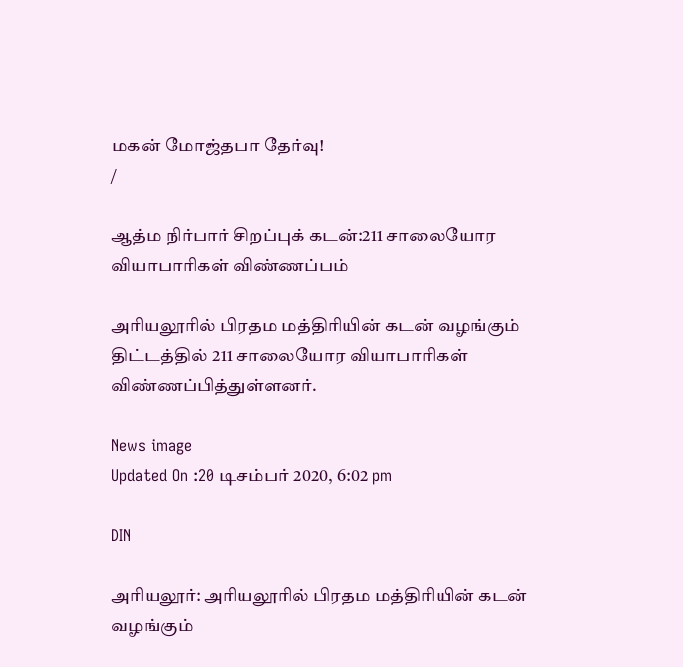மகன் மோஜ்தபா தேர்வு!
/

ஆத்ம நிர்பார் சிறப்புக் கடன்:211 சாலையோர வியாபாரிகள் விண்ணப்பம்

அரியலூரில் பிரதம மத்திரியின் கடன் வழங்கும் திட்டத்தில் 211 சாலையோர வியாபாரிகள் விண்ணப்பித்துள்ளனர்.

News image
Updated On :20 டிசம்பர் 2020, 6:02 pm

DIN

அரியலூர்: அரியலூரில் பிரதம மத்திரியின் கடன் வழங்கும்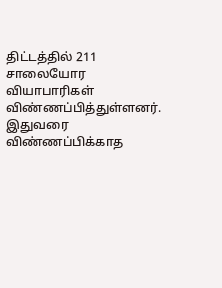திட்டத்தில் 211 சாலையோர வியாபாரிகள் விண்ணப்பித்துள்ளனர். இதுவரை விண்ணப்பிக்காத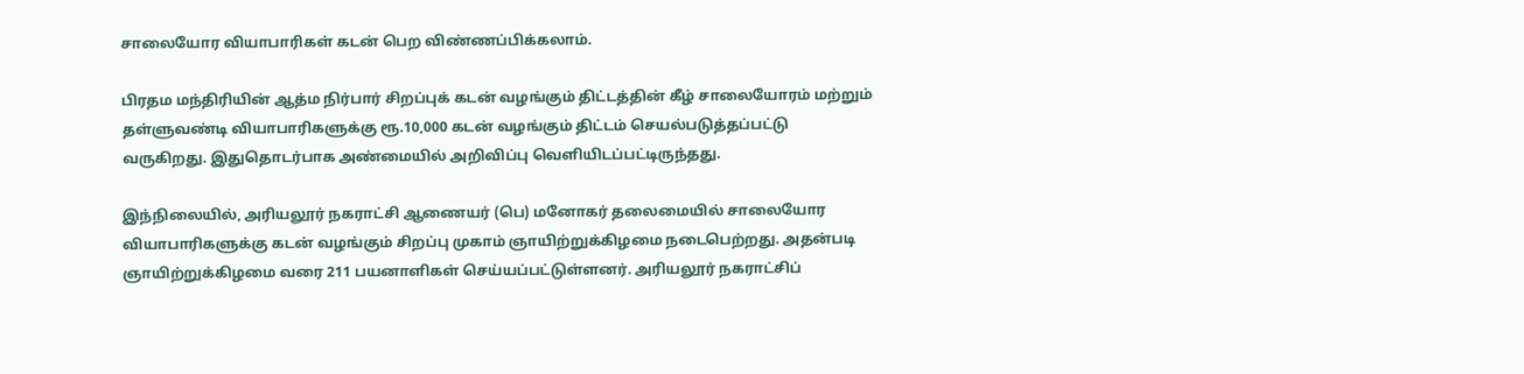சாலையோர வியாபாரிகள் கடன் பெற விண்ணப்பிக்கலாம்.

பிரதம மந்திரியின் ஆத்ம நிர்பார் சிறப்புக் கடன் வழங்கும் திட்டத்தின் கீழ் சாலையோரம் மற்றும் தள்ளுவண்டி வியாபாரிகளுக்கு ரூ.10,000 கடன் வழங்கும் திட்டம் செயல்படுத்தப்பட்டு வருகிறது. இதுதொடர்பாக அண்மையில் அறிவிப்பு வெளியிடப்பட்டிருந்தது.

இந்நிலையில், அரியலூர் நகராட்சி ஆணையர் (பெ) மனோகர் தலைமையில் சாலையோர வியாபாரிகளுக்கு கடன் வழங்கும் சிறப்பு முகாம் ஞாயிற்றுக்கிழமை நடைபெற்றது. அதன்படி ஞாயிற்றுக்கிழமை வரை 211 பயனாளிகள் செய்யப்பட்டுள்ளனர். அரியலூர் நகராட்சிப்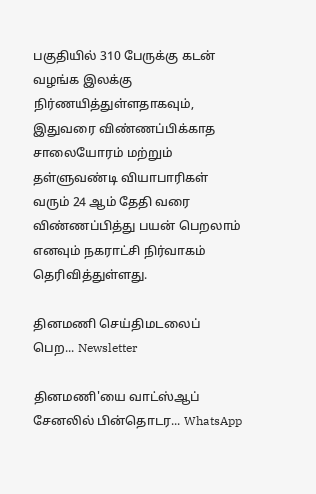பகுதியில் 310 பேருக்கு கடன் வழங்க இலக்கு நிர்ணயித்துள்ளதாகவும், இதுவரை விண்ணப்பிக்காத சாலையோரம் மற்றும் தள்ளுவண்டி வியாபாரிகள் வரும் 24 ஆம் தேதி வரை விண்ணப்பித்து பயன் பெறலாம் எனவும் நகராட்சி நிர்வாகம் தெரிவித்துள்ளது.

தினமணி செய்திமடலைப் பெற... Newsletter

தினமணி'யை வாட்ஸ்ஆப் சேனலில் பின்தொடர... WhatsApp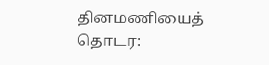தினமணியைத் தொடர: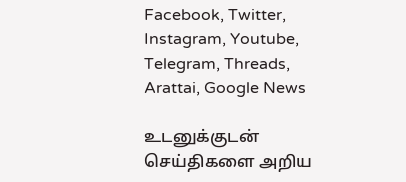Facebook, Twitter, Instagram, Youtube, Telegram, Threads, Arattai, Google News

உடனுக்குடன் செய்திகளை அறிய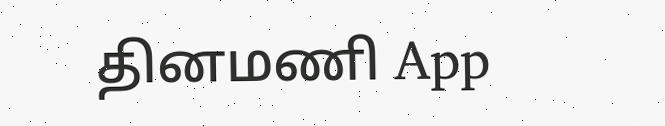தினமணி App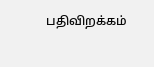பதிவிறக்கம்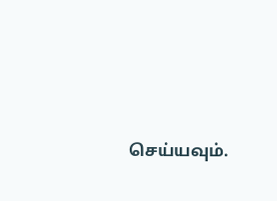செய்யவும்.